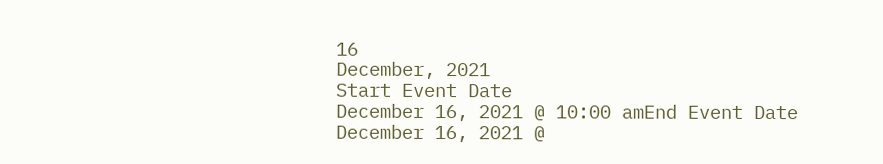16
December, 2021
Start Event Date
December 16, 2021 @ 10:00 amEnd Event Date
December 16, 2021 @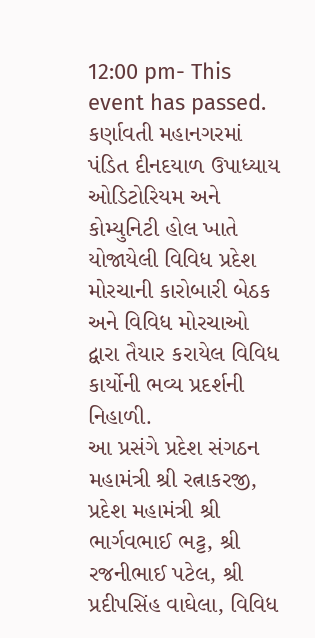12:00 pm- This event has passed.
કર્ણાવતી મહાનગરમાં પંડિત દીનદયાળ ઉપાધ્યાય ઓડિટોરિયમ અને કોમ્યુનિટી હોલ ખાતે યોજાયેલી વિવિધ પ્રદેશ મોરચાની કારોબારી બેઠક
અને વિવિધ મોરચાઓ દ્વારા તૈયાર કરાયેલ વિવિધ કાર્યોની ભવ્ય પ્રદર્શની નિહાળી.
આ પ્રસંગે પ્રદેશ સંગઠન મહામંત્રી શ્રી રત્નાકરજી, પ્રદેશ મહામંત્રી શ્રી ભાર્ગવભાઈ ભટ્ટ, શ્રી રજનીભાઈ પટેલ, શ્રી પ્રદીપસિંહ વાઘેલા, વિવિધ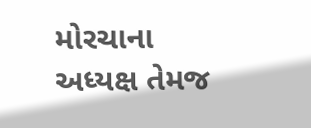મોરચાના અધ્યક્ષ તેમજ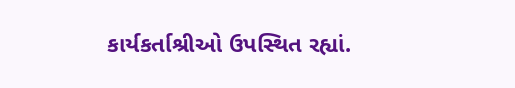કાર્યકર્તાશ્રીઓ ઉપસ્થિત રહ્યાં.